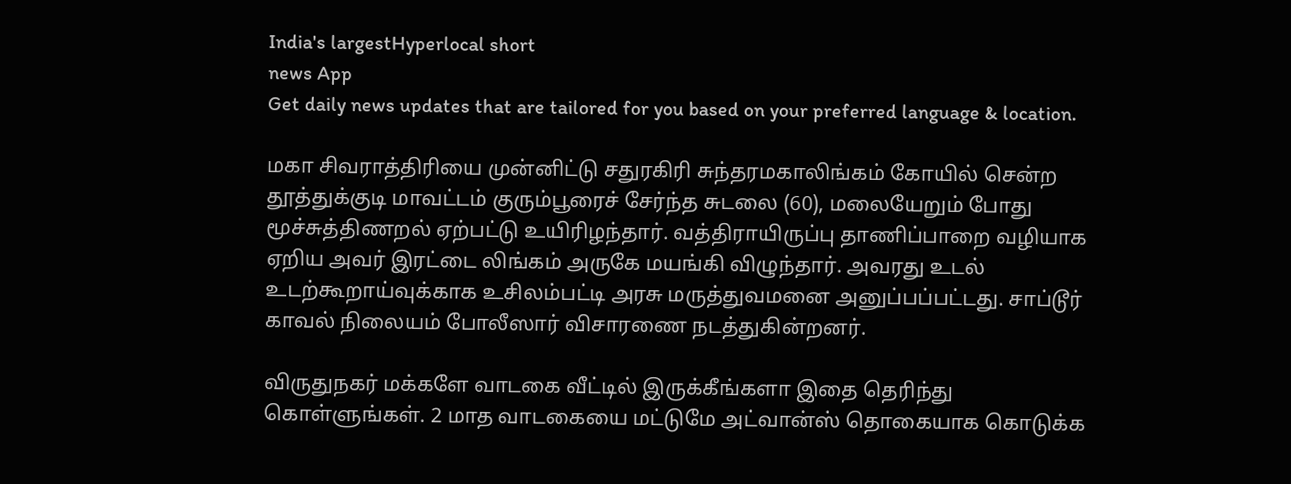India's largestHyperlocal short
news App
Get daily news updates that are tailored for you based on your preferred language & location.

மகா சிவராத்திரியை முன்னிட்டு சதுரகிரி சுந்தரமகாலிங்கம் கோயில் சென்ற தூத்துக்குடி மாவட்டம் குரும்பூரைச் சேர்ந்த சுடலை (60), மலையேறும் போது மூச்சுத்திணறல் ஏற்பட்டு உயிரிழந்தார். வத்திராயிருப்பு தாணிப்பாறை வழியாக ஏறிய அவர் இரட்டை லிங்கம் அருகே மயங்கி விழுந்தார். அவரது உடல் உடற்கூறாய்வுக்காக உசிலம்பட்டி அரசு மருத்துவமனை அனுப்பப்பட்டது. சாப்டூர் காவல் நிலையம் போலீஸார் விசாரணை நடத்துகின்றனர்.

விருதுநகர் மக்களே வாடகை வீட்டில் இருக்கீங்களா இதை தெரிந்து கொள்ளுங்கள். 2 மாத வாடகையை மட்டுமே அட்வான்ஸ் தொகையாக கொடுக்க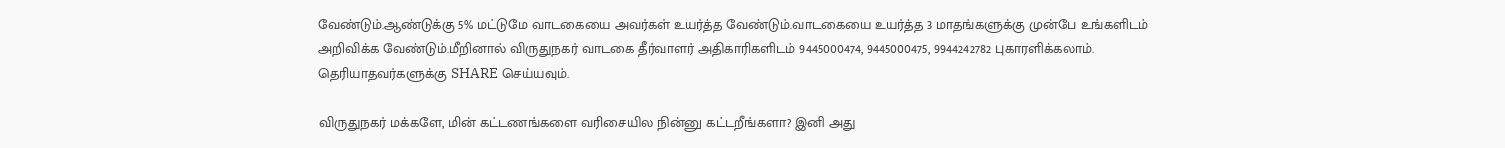வேண்டும்.ஆண்டுக்கு 5% மட்டுமே வாடகையை அவர்கள் உயர்த்த வேண்டும்.வாடகையை உயர்த்த 3 மாதங்களுக்கு முன்பே உங்களிடம் அறிவிக்க வேண்டும்.மீறினால் விருதுநகர் வாடகை தீர்வாளர் அதிகாரிகளிடம் 9445000474, 9445000475, 9944242782 புகாரளிக்கலாம். தெரியாதவர்களுக்கு SHARE செய்யவும்.

விருதுநகர் மக்களே, மின் கட்டணங்களை வரிசையில நின்னு கட்டறீங்களா? இனி அது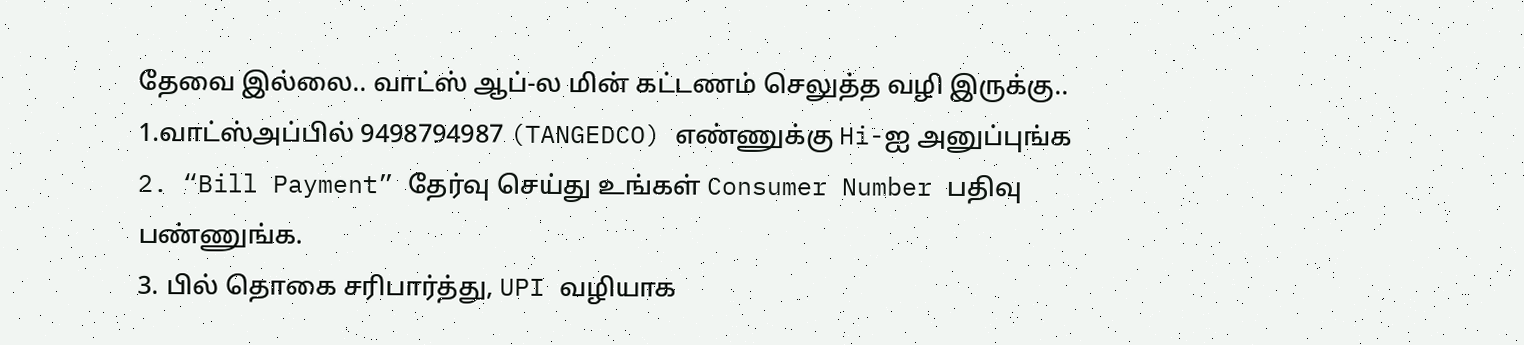தேவை இல்லை.. வாட்ஸ் ஆப்-ல மின் கட்டணம் செலுத்த வழி இருக்கு..
1.வாட்ஸ்அப்பில் 9498794987 (TANGEDCO) எண்ணுக்கு Hi-ஐ அனுப்புங்க
2. “Bill Payment” தேர்வு செய்து உங்கள் Consumer Number பதிவு பண்ணுங்க.
3. பில் தொகை சரிபார்த்து, UPI வழியாக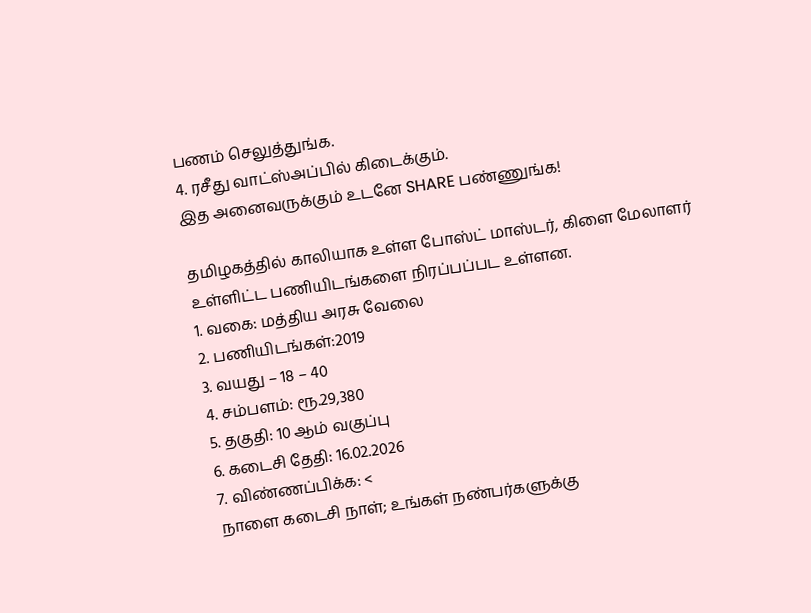பணம் செலுத்துங்க.
4. ரசீது வாட்ஸ்அப்பில் கிடைக்கும்.
இத அனைவருக்கும் உடனே SHARE பண்ணுங்க!

தமிழகத்தில் காலியாக உள்ள போஸ்ட் மாஸ்டர், கிளை மேலாளர் உள்ளிட்ட பணியிடங்களை நிரப்பப்பட உள்ளன.
1. வகை: மத்திய அரசு வேலை
2. பணியிடங்கள்:2019
3. வயது – 18 – 40
4. சம்பளம்: ரூ.29,380
5. தகுதி: 10 ஆம் வகுப்பு
6. கடைசி தேதி: 16.02.2026
7. விண்ணப்பிக்க: <
நாளை கடைசி நாள்; உங்கள் நண்பர்களுக்கு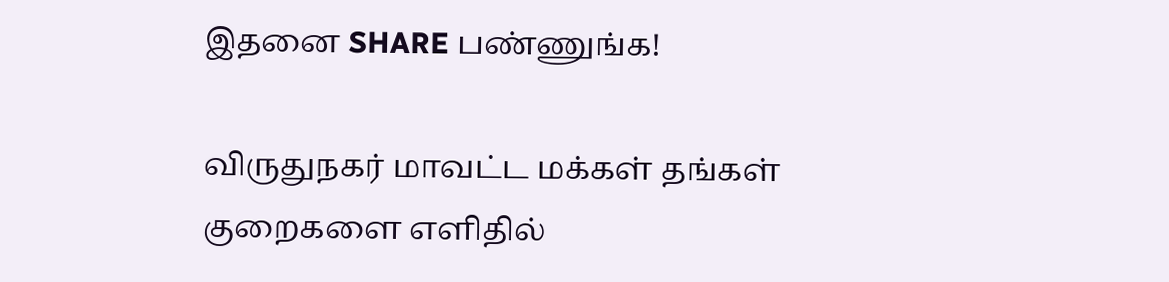இதனை SHARE பண்ணுங்க!

விருதுநகர் மாவட்ட மக்கள் தங்கள் குறைகளை எளிதில்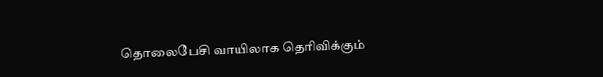தொலைபேசி வாயிலாக தெரிவிக்கும்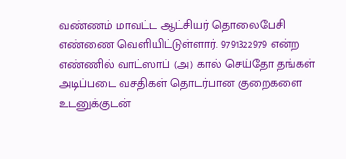வண்ணம் மாவட்ட ஆட்சியர் தொலைபேசி எண்ணை வெளியிட்டுள்ளார். 9791322979 என்ற எண்ணில் வாட்ஸாப் (அ) கால் செய்தோ தங்கள் அடிப்படை வசதிகள் தொடர்பான குறைகளை உடனுக்குடன்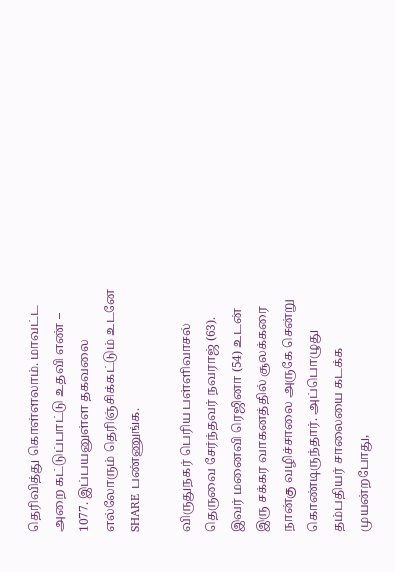தெரிவித்து கொள்ளலாம். மாவட்ட அறை கட்டுப்பாட்டு உதவி எண் – 1077. இப்பயனுள்ள தகவலை எல்லோரும் தெரிஞ்சிக்கட்டும் உடனே SHARE பண்ணுங்க.

விருதுநகர் பெரிய பள்ளிவாசல் தெருவை சேர்ந்தவர் நவராஜ் (63). இவர் மனைவி ரெஜினா (54) உடன் இரு சக்கர வாகனத்தில் சூலக்கரை நான்கு வழிச்சாலை அருகே சென்று கொண்டிருந்தார். அப்பொழுது தம்பதியர் சாலையை கடக்க முயன்றபோது,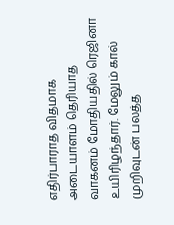எதிர்பாராத விதமாக அடையாளம் தெரியாத வாகனம் மோதியதில் ரெஜினா உயிரிழந்தார். மேலும் கால் முறிவுடன் பலத்த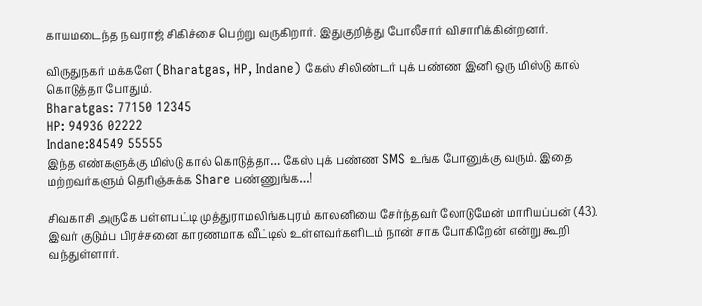காயமடைந்த நவராஜ் சிகிச்சை பெற்று வருகிறார். இதுகுறித்து போலீசார் விசாரிக்கின்றனர்.

விருதுநகர் மக்களே (Bharatgas, HP, Indane) கேஸ் சிலிண்டர் புக் பண்ண இனி ஒரு மிஸ்டு கால் கொடுத்தா போதும்.
Bharatgas: 77150 12345
HP: 94936 02222
Indane:84549 55555
இந்த எண்களுக்கு மிஸ்டு கால் கொடுத்தா… கேஸ் புக் பண்ண SMS உங்க போனுக்கு வரும். இதை மற்றவர்களும் தெரிஞ்சுக்க Share பண்ணுங்க…!

சிவகாசி அருகே பள்ளபட்டி முத்துராமலிங்கபுரம் காலனியை சேர்ந்தவர் லோடுமேன் மாரியப்பன் (43). இவர் குடும்ப பிரச்சனை காரணமாக வீட்டில் உள்ளவர்களிடம் நான் சாக போகிறேன் என்று கூறி வந்துள்ளார்.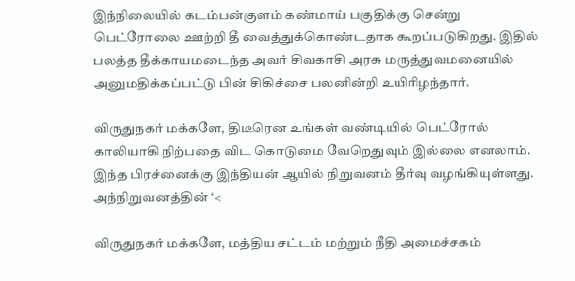இந்நிலையில் கடம்பன்குளம் கண்மாய் பகுதிக்கு சென்று பெட்ரோலை ஊற்றி தீ வைத்துக்கொண்டதாக கூறப்படுகிறது. இதில் பலத்த தீக்காயமடைந்த அவர் சிவகாசி அரசு மருத்துவமனையில் அனுமதிக்கப்பட்டு பின் சிகிச்சை பலனின்றி உயிரிழந்தார்.

விருதுநகர் மக்களே, திடீரென உங்கள் வண்டியில் பெட்ரோல் காலியாகி நிற்பதை விட கொடுமை வேறெதுவும் இல்லை எனலாம். இந்த பிரச்னைக்கு இந்தியன் ஆயில் நிறுவனம் தீர்வு வழங்கியுள்ளது. அந்நிறுவனத்தின் ‘<

விருதுநகர் மக்களே, மத்திய சட்டம் மற்றும் நீதி அமைச்சகம்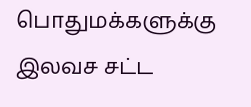பொதுமக்களுக்கு இலவச சட்ட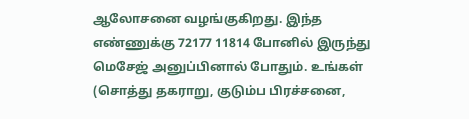ஆலோசனை வழங்குகிறது. இந்த எண்ணுக்கு 72177 11814 போனில் இருந்து மெசேஜ் அனுப்பினால் போதும். உங்கள் (சொத்து தகராறு, குடும்ப பிரச்சனை,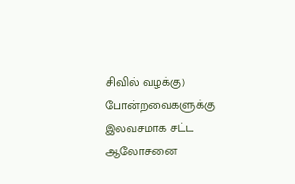சிவில் வழக்கு) போன்றவைகளுக்கு இலவசமாக சட்ட ஆலோசனை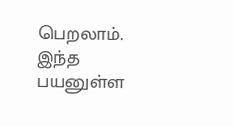பெறலாம். இந்த பயனுள்ள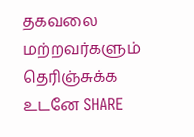தகவலை மற்றவர்களும் தெரிஞ்சுக்க உடனே SHARE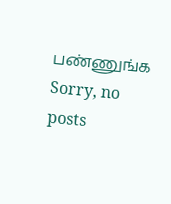பண்ணுங்க
Sorry, no posts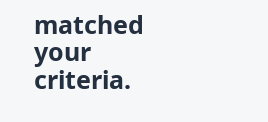matched your criteria.